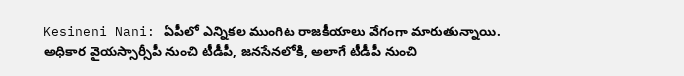Kesineni Nani: ఏపీలో ఎన్నికల ముంగిట రాజకీయాలు వేగంగా మారుతున్నాయి. అధికార వైయస్సార్సీపీ నుంచి టీడీపీ, జనసేనలోకి, అలాగే టీడీపీ నుంచి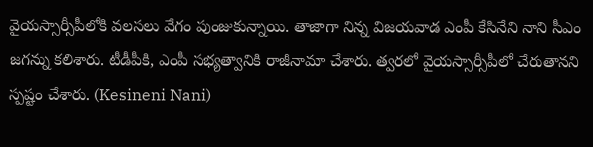వైయస్సార్సీపీలోకి వలసలు వేగం పుంజుకున్నాయి. తాజాగా నిన్న విజయవాడ ఎంపీ కేసినేని నాని సీఎం జగన్ను కలిశారు. టీడీపీకి, ఎంపీ సభ్యత్వానికి రాజీనామా చేశారు. త్వరలో వైయస్సార్సీపీలో చేరుతానని స్పష్టం చేశారు. (Kesineni Nani)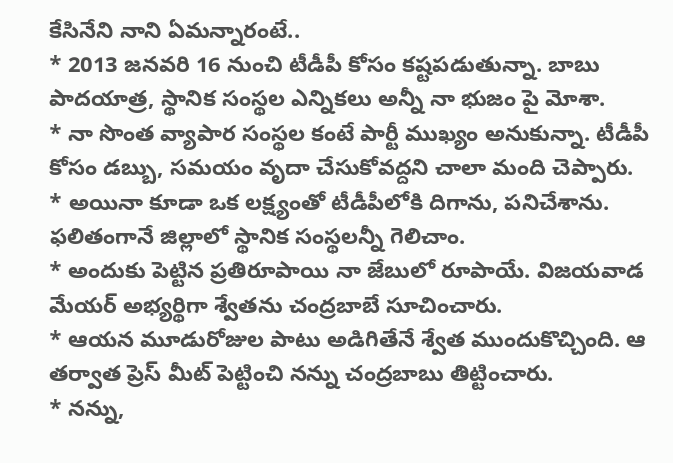కేసినేని నాని ఏమన్నారంటే..
* 2013 జనవరి 16 నుంచి టీడీపీ కోసం కష్టపడుతున్నా. బాబు పాదయాత్ర, స్థానిక సంస్థల ఎన్నికలు అన్నీ నా భుజం పై మోశా.
* నా సొంత వ్యాపార సంస్థల కంటే పార్టీ ముఖ్యం అనుకున్నా. టీడీపీ కోసం డబ్బు, సమయం వృదా చేసుకోవద్దని చాలా మంది చెప్పారు.
* అయినా కూడా ఒక లక్ష్యంతో టీడీపీలోకి దిగాను, పనిచేశాను. ఫలితంగానే జిల్లాలో స్థానిక సంస్థలన్నీ గెలిచాం.
* అందుకు పెట్టిన ప్రతిరూపాయి నా జేబులో రూపాయే. విజయవాడ మేయర్ అభ్యర్థిగా శ్వేతను చంద్రబాబే సూచించారు.
* ఆయన మూడురోజుల పాటు అడిగితేనే శ్వేత ముందుకొచ్చింది. ఆ తర్వాత ప్రెస్ మీట్ పెట్టించి నన్ను చంద్రబాబు తిట్టించారు.
* నన్ను,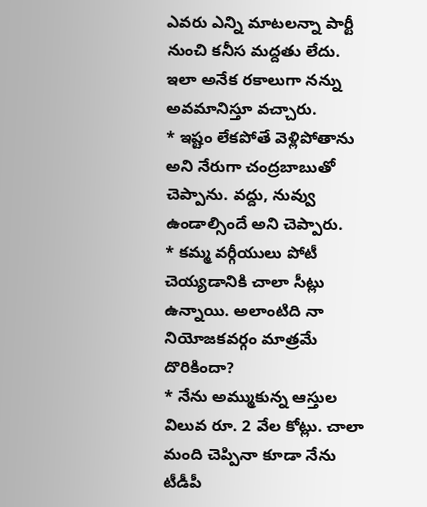ఎవరు ఎన్ని మాటలన్నా పార్టీ నుంచి కనీస మద్దతు లేదు. ఇలా అనేక రకాలుగా నన్ను అవమానిస్తూ వచ్చారు.
* ఇష్టం లేకపోతే వెళ్లిపోతాను అని నేరుగా చంద్రబాబుతో చెప్పాను. వద్దు, నువ్వు ఉండాల్సిందే అని చెప్పారు.
* కమ్మ వర్గీయులు పోటీ చెయ్యడానికి చాలా సీట్లు ఉన్నాయి. అలాంటిది నా నియోజకవర్గం మాత్రమే దొరికిందా?
* నేను అమ్ముకున్న ఆస్తుల విలువ రూ. 2 వేల కోట్లు. చాలా మంది చెప్పినా కూడా నేను టీడీపీ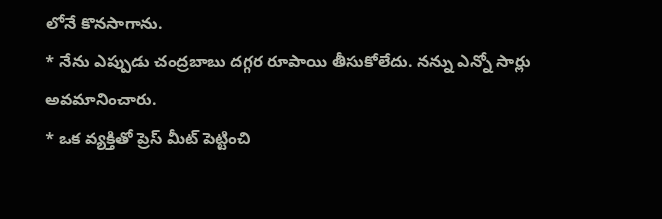లోనే కొనసాగాను.
* నేను ఎప్పుడు చంద్రబాబు దగ్గర రూపాయి తీసుకోలేదు. నన్ను ఎన్నో సార్లు అవమానించారు.
* ఒక వ్యక్తితో ప్రెస్ మీట్ పెట్టించి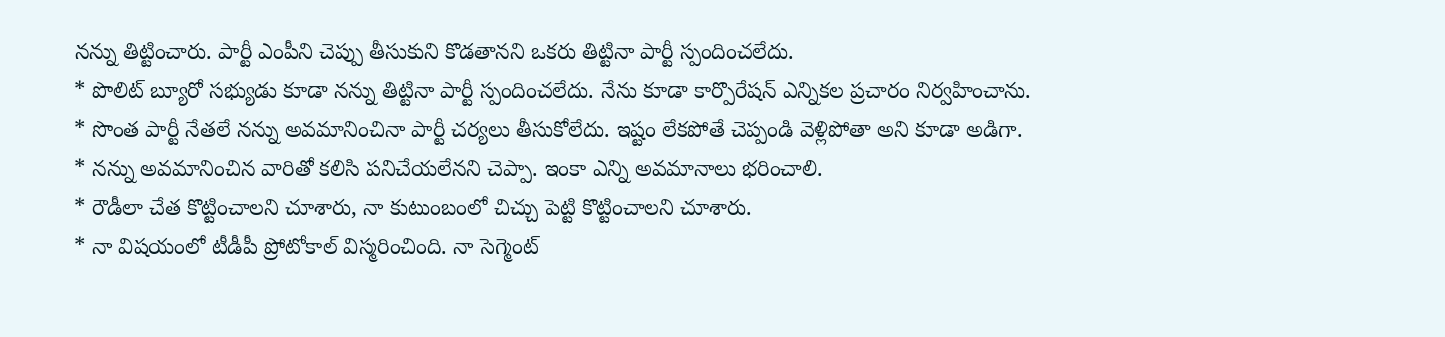నన్ను తిట్టించారు. పార్టీ ఎంపీని చెప్పు తీసుకుని కొడతానని ఒకరు తిట్టినా పార్టీ స్పందించలేదు.
* పొలిట్ బ్యూరో సభ్యుడు కూడా నన్ను తిట్టినా పార్టీ స్పందించలేదు. నేను కూడా కార్పొరేషన్ ఎన్నికల ప్రచారం నిర్వహించాను.
* సొంత పార్టీ నేతలే నన్ను అవమానించినా పార్టీ చర్యలు తీసుకోలేదు. ఇష్టం లేకపోతే చెప్పండి వెళ్లిపోతా అని కూడా అడిగా.
* నన్ను అవమానించిన వారితో కలిసి పనిచేయలేనని చెప్పా. ఇంకా ఎన్ని అవమానాలు భరించాలి.
* రౌడీలా చేత కొట్టించాలని చూశారు, నా కుటుంబంలో చిచ్చు పెట్టి కొట్టించాలని చూశారు.
* నా విషయంలో టీడీపీ ప్రోటోకాల్ విస్మరించింది. నా సెగ్మెంట్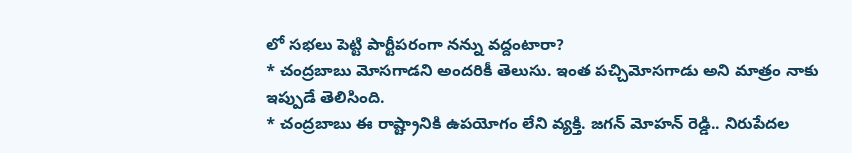లో సభలు పెట్టి పార్టీపరంగా నన్ను వద్దంటారా?
* చంద్రబాబు మోసగాడని అందరికీ తెలుసు. ఇంత పచ్చిమోసగాడు అని మాత్రం నాకు ఇప్పుడే తెలిసింది.
* చంద్రబాబు ఈ రాష్ట్రానికి ఉపయోగం లేని వ్యక్తి. జగన్ మోహన్ రెడ్డి.. నిరుపేదల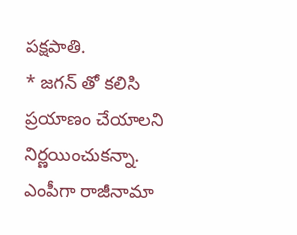పక్షపాతి.
* జగన్ తో కలిసి ప్రయాణం చేయాలని నిర్ణయించుకన్నా. ఎంపీగా రాజీనామా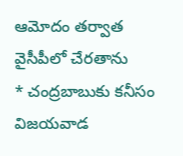ఆమోదం తర్వాత వైసీపీలో చేరతాను
* చంద్రబాబుకు కనీసం విజయవాడ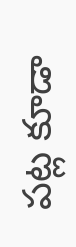పట్ల కూడా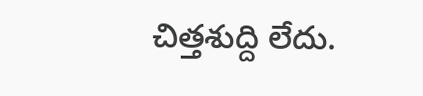చిత్తశుద్ది లేదు.